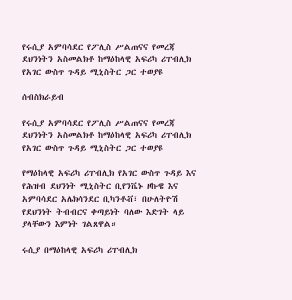የሩሲያ አምባሳደር የፖሊስ ሥልጠናና የመረጃ ደህንነትን አስመልክቶ ከማዕከላዊ አፍሪካ ሪፐብሊክ የአገር ውስጥ ጉዳይ ሚኒስትር ጋር ተወያዩ

ሰብስክራይብ

የሩሲያ አምባሳደር የፖሊስ ሥልጠናና የመረጃ ደህንነትን አስመልክቶ ከማዕከላዊ አፍሪካ ሪፐብሊክ የአገር ውስጥ ጉዳይ ሚኒስትር ጋር ተወያዩ

የማዕከላዊ አፍሪካ ሪፐብሊክ የአገር ውስጥ ጉዳይ እና የሕዝብ ደህንነት ሚኒስትር ቢየንቬኑ ዞኩዌ እና አምባሳደር አሌክሳንደር ቢካንቶቭ፣ በሁለትዮሽ የደህንነት ትብብርና ቀጣይነት ባለው እድገት ላይ ያላቸውን እምነት ገልጸዋል።

ሩሲያ በማዕከላዊ አፍሪካ ሪፐብሊክ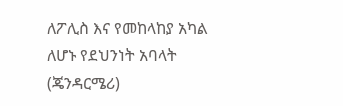ለፖሊስ እና የመከላከያ አካል ለሆኑ የደህንነት አባላት (ጄንዳርሜሪ)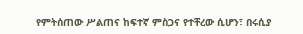የምትሰጠው ሥልጠና ከፍተኛ ምስጋና የተቸረው ሲሆን፣ በሩሲያ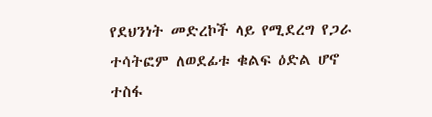የደህንነት መድረኮች ላይ የሚደረግ የጋራ ተሳትፎም ለወደፊቱ ቁልፍ ዕድል ሆኖ ተስፋ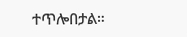ተጥሎበታል።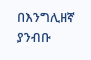በእንግሊዘኛ ያንብቡ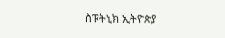ስፑትኒክ ኢትዮጵያ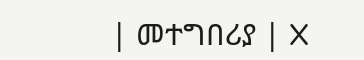| መተግበሪያ | X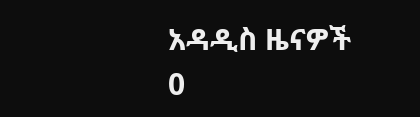አዳዲስ ዜናዎች
0